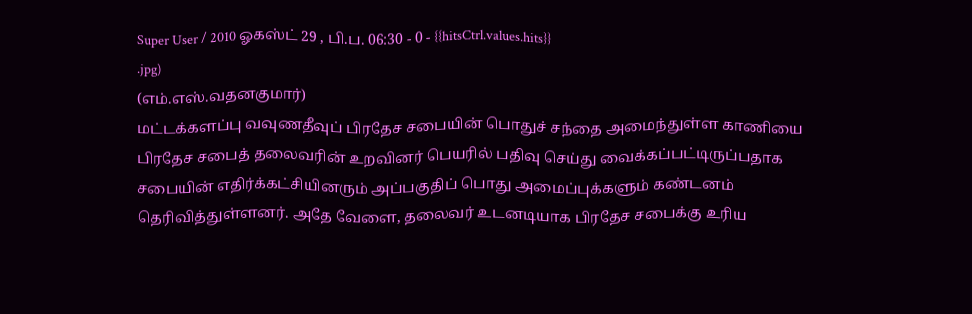Super User / 2010 ஓகஸ்ட் 29 , பி.ப. 06:30 - 0 - {{hitsCtrl.values.hits}}
.jpg)
(எம்.எஸ்.வதனகுமார்)
மட்டக்களப்பு வவுணதீவுப் பிரதேச சபையின் பொதுச் சந்தை அமைந்துள்ள காணியை பிரதேச சபைத் தலைவரின் உறவினர் பெயரில் பதிவு செய்து வைக்கப்பட்டிருப்பதாக சபையின் எதிர்க்கட்சியினரும் அப்பகுதிப் பொது அமைப்புக்களும் கண்டனம் தெரிவித்துள்ளனர். அதே வேளை, தலைவர் உடனடியாக பிரதேச சபைக்கு உரிய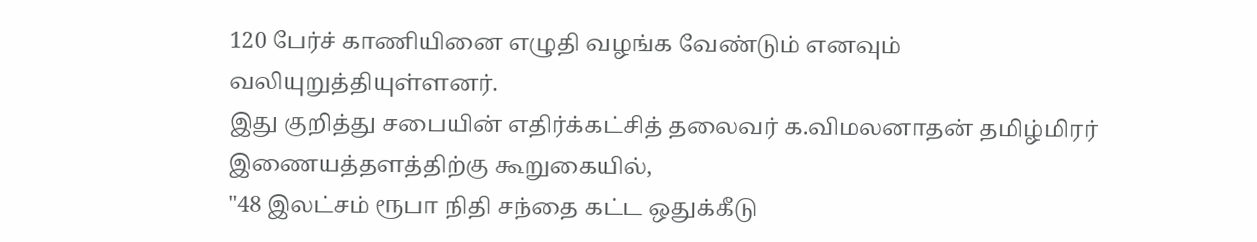120 பேர்ச் காணியினை எழுதி வழங்க வேண்டும் எனவும் வலியுறுத்தியுள்ளனர்.
இது குறித்து சபையின் எதிர்க்கட்சித் தலைவர் க.விமலனாதன் தமிழ்மிரர் இணையத்தளத்திற்கு கூறுகையில்,
"48 இலட்சம் ரூபா நிதி சந்தை கட்ட ஒதுக்கீடு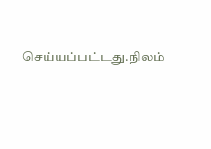செய்யப்பட்டது.நிலம்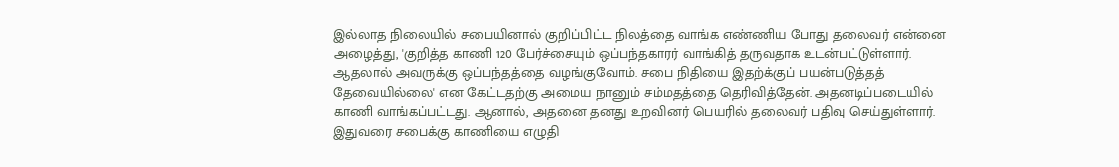இல்லாத நிலையில் சபையினால் குறிப்பிட்ட நிலத்தை வாங்க எண்ணிய போது தலைவர் என்னை அழைத்து, 'குறித்த காணி 120 பேர்ச்சையும் ஒப்பந்தகாரர் வாங்கித் தருவதாக உடன்பட்டுள்ளார். ஆதலால் அவருக்கு ஒப்பந்தத்தை வழங்குவோம். சபை நிதியை இதற்க்குப் பயன்படுத்தத் தேவையில்லை' என கேட்டதற்கு அமைய நானும் சம்மதத்தை தெரிவித்தேன். அதனடிப்படையில் காணி வாங்கப்பட்டது. ஆனால், அதனை தனது உறவினர் பெயரில் தலைவர் பதிவு செய்துள்ளார்.
இதுவரை சபைக்கு காணியை எழுதி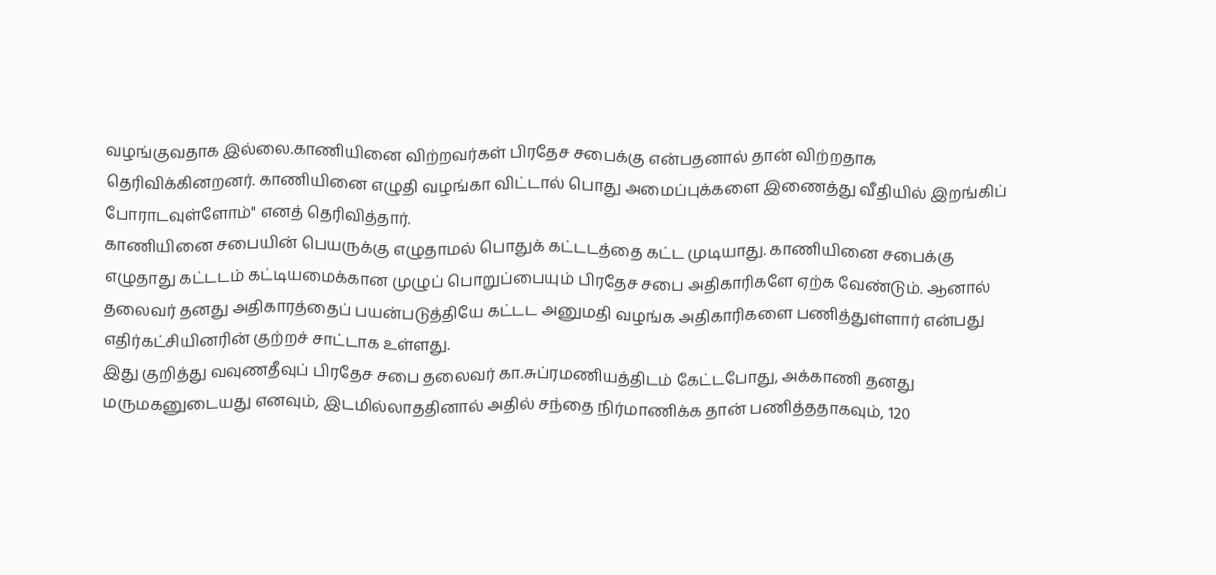வழங்குவதாக இல்லை.காணியினை விற்றவர்கள் பிரதேச சபைக்கு என்பதனால் தான் விற்றதாக தெரிவிக்கினறனர். காணியினை எழுதி வழங்கா விட்டால் பொது அமைப்புக்களை இணைத்து வீதியில் இறங்கிப் போராடவுள்ளோம்" எனத் தெரிவித்தார்.
காணியினை சபையின் பெயருக்கு எழுதாமல் பொதுக் கட்டடத்தை கட்ட முடியாது. காணியினை சபைக்கு எழுதாது கட்டடம் கட்டியமைக்கான முழுப் பொறுப்பையும் பிரதேச சபை அதிகாரிகளே ஏற்க வேண்டும். ஆனால் தலைவர் தனது அதிகாரத்தைப் பயன்படுத்தியே கட்டட அனுமதி வழங்க அதிகாரிகளை பணித்துள்ளார் என்பது எதிர்கட்சியினரின் குற்றச் சாட்டாக உள்ளது.
இது குறித்து வவுணதீவுப் பிரதேச சபை தலைவர் கா.சுப்ரமணியத்திடம் கேட்டபோது, அக்காணி தனது மருமகனுடையது எனவும், இடமில்லாததினால் அதில் சந்தை நிர்மாணிக்க தான் பணித்ததாகவும், 120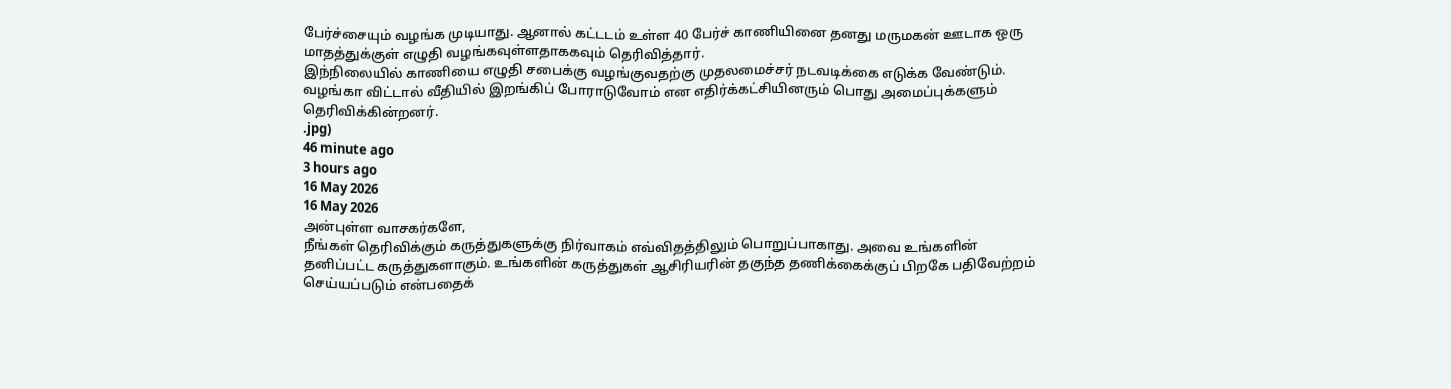பேர்ச்சையும் வழங்க முடியாது. ஆனால் கட்டடம் உள்ள 40 பேர்ச் காணியினை தனது மருமகன் ஊடாக ஒரு மாதத்துக்குள் எழுதி வழங்கவுள்ளதாககவும் தெரிவித்தார்.
இந்நிலையில் காணியை எழுதி சபைக்கு வழங்குவதற்கு முதலமைச்சர் நடவடிக்கை எடுக்க வேண்டும். வழங்கா விட்டால் வீதியில் இறங்கிப் போராடுவோம் என எதிர்க்கட்சியினரும் பொது அமைப்புக்களும் தெரிவிக்கின்றனர்.
.jpg)
46 minute ago
3 hours ago
16 May 2026
16 May 2026
அன்புள்ள வாசகர்களே,
நீங்கள் தெரிவிக்கும் கருத்துகளுக்கு நிர்வாகம் எவ்விதத்திலும் பொறுப்பாகாது. அவை உங்களின் தனிப்பட்ட கருத்துகளாகும். உங்களின் கருத்துகள் ஆசிரியரின் தகுந்த தணிக்கைக்குப் பிறகே பதிவேற்றம் செய்யப்படும் என்பதைக்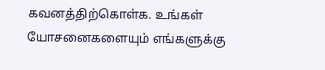கவனத்திற்கொள்க. உங்கள் யோசனைகளையும் எங்களுக்கு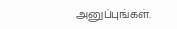அனுப்புங்கள்.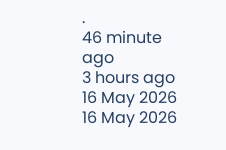.
46 minute ago
3 hours ago
16 May 2026
16 May 2026